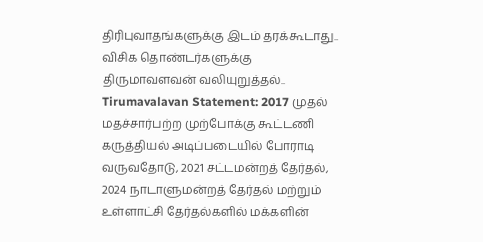திரிபுவாதங்களுக்கு இடம் தரக்கூடாது.. விசிக தொண்டர்களுக்கு திருமாவளவன் வலியுறுத்தல்..
Tirumavalavan Statement: 2017 முதல் மதச்சார்பற்ற முற்போக்கு கூட்டணி கருத்தியல் அடிப்படையில் போராடி வருவதோடு, 2021 சட்டமன்றத் தேர்தல், 2024 நாடாளுமன்றத் தேர்தல் மற்றும் உள்ளாட்சி தேர்தல்களில் மக்களின்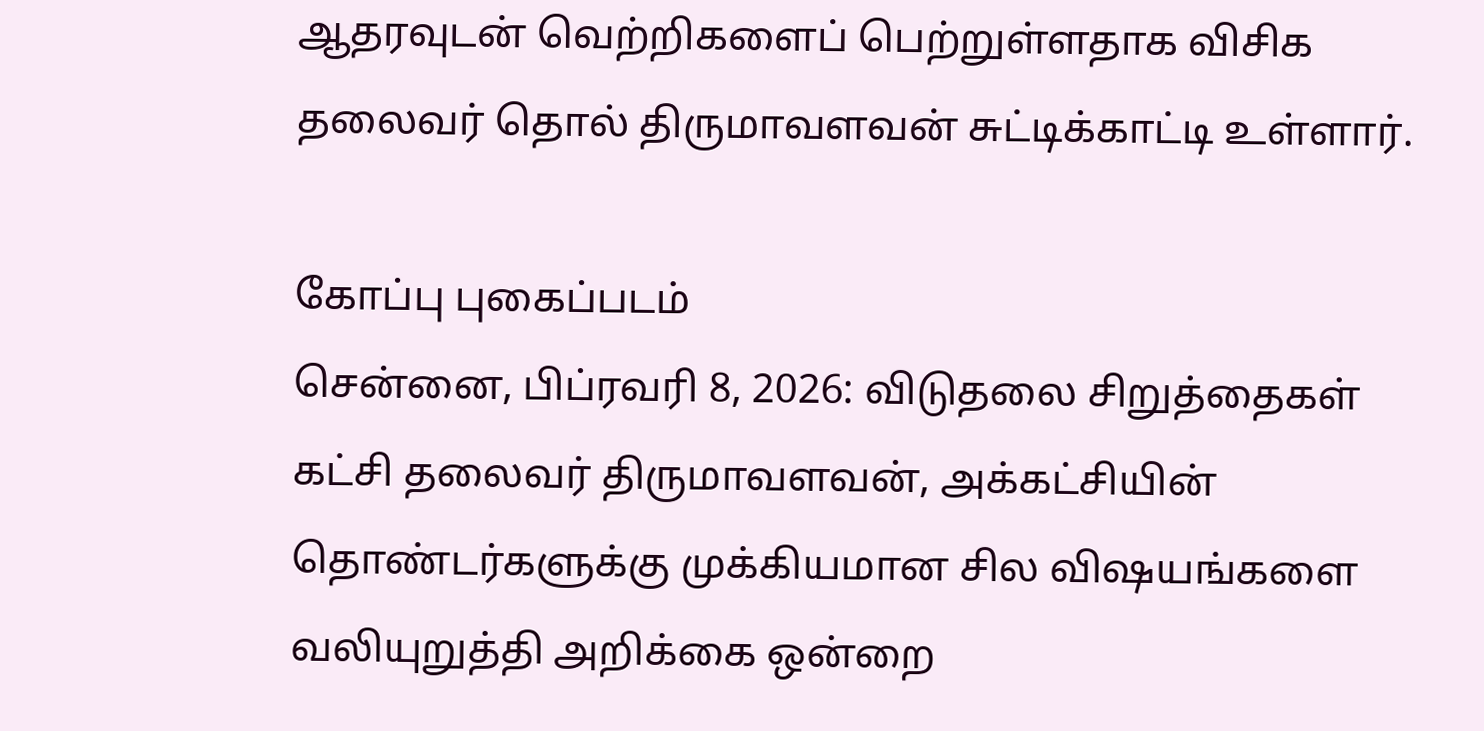ஆதரவுடன் வெற்றிகளைப் பெற்றுள்ளதாக விசிக தலைவர் தொல் திருமாவளவன் சுட்டிக்காட்டி உள்ளார்.

கோப்பு புகைப்படம்
சென்னை, பிப்ரவரி 8, 2026: விடுதலை சிறுத்தைகள் கட்சி தலைவர் திருமாவளவன், அக்கட்சியின் தொண்டர்களுக்கு முக்கியமான சில விஷயங்களை வலியுறுத்தி அறிக்கை ஒன்றை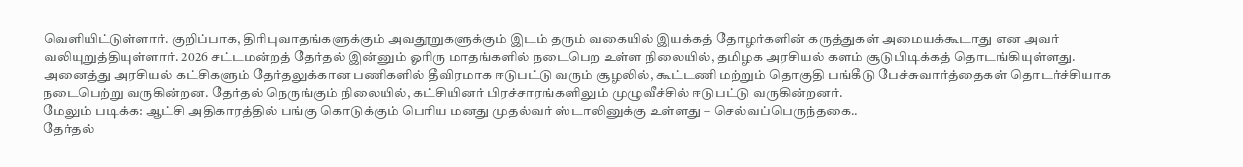வெளியிட்டுள்ளார். குறிப்பாக, திரிபுவாதங்களுக்கும் அவதூறுகளுக்கும் இடம் தரும் வகையில் இயக்கத் தோழர்களின் கருத்துகள் அமையக்கூடாது என அவர் வலியுறுத்தியுள்ளார். 2026 சட்டமன்றத் தேர்தல் இன்னும் ஓரிரு மாதங்களில் நடைபெற உள்ள நிலையில், தமிழக அரசியல் களம் சூடுபிடிக்கத் தொடங்கியுள்ளது.
அனைத்து அரசியல் கட்சிகளும் தேர்தலுக்கான பணிகளில் தீவிரமாக ஈடுபட்டு வரும் சூழலில், கூட்டணி மற்றும் தொகுதி பங்கீடு பேச்சுவார்த்தைகள் தொடர்ச்சியாக நடைபெற்று வருகின்றன. தேர்தல் நெருங்கும் நிலையில், கட்சியினர் பிரச்சாரங்களிலும் முழுவீச்சில் ஈடுபட்டு வருகின்றனர்.
மேலும் படிக்க: ஆட்சி அதிகாரத்தில் பங்கு கொடுக்கும் பெரிய மனது முதல்வர் ஸ்டாலினுக்கு உள்ளது – செல்வப்பெருந்தகை..
தேர்தல்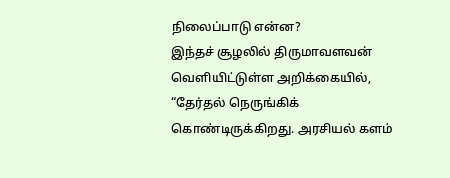நிலைப்பாடு என்ன?
இந்தச் சூழலில் திருமாவளவன் வெளியிட்டுள்ள அறிக்கையில், “தேர்தல் நெருங்கிக் கொண்டிருக்கிறது. அரசியல் களம்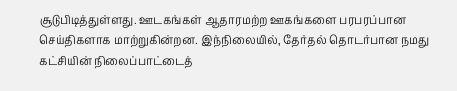சூடுபிடித்துள்ளது. ஊடகங்கள் ஆதாரமற்ற ஊகங்களை பரபரப்பான செய்திகளாக மாற்றுகின்றன. இந்நிலையில், தேர்தல் தொடர்பான நமது கட்சியின் நிலைப்பாட்டைத்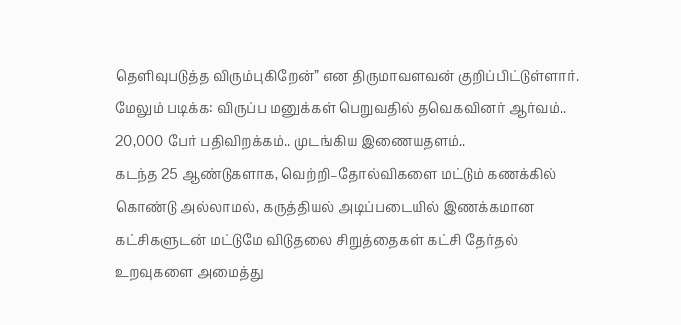தெளிவுபடுத்த விரும்புகிறேன்” என திருமாவளவன் குறிப்பிட்டுள்ளார்.
மேலும் படிக்க: விருப்ப மனுக்கள் பெறுவதில் தவெகவினர் ஆர்வம்.. 20,000 பேர் பதிவிறக்கம்.. முடங்கிய இணையதளம்..
கடந்த 25 ஆண்டுகளாக, வெற்றி–தோல்விகளை மட்டும் கணக்கில் கொண்டு அல்லாமல், கருத்தியல் அடிப்படையில் இணக்கமான கட்சிகளுடன் மட்டுமே விடுதலை சிறுத்தைகள் கட்சி தேர்தல் உறவுகளை அமைத்து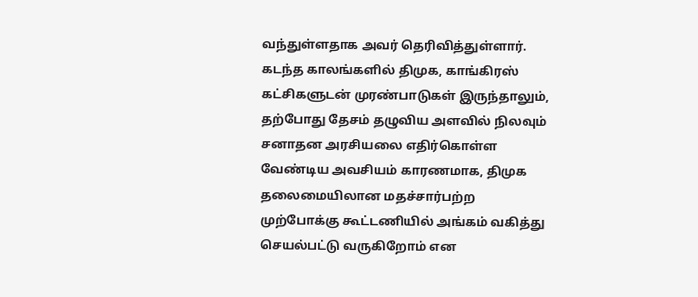வந்துள்ளதாக அவர் தெரிவித்துள்ளார். கடந்த காலங்களில் திமுக, காங்கிரஸ் கட்சிகளுடன் முரண்பாடுகள் இருந்தாலும், தற்போது தேசம் தழுவிய அளவில் நிலவும் சனாதன அரசியலை எதிர்கொள்ள வேண்டிய அவசியம் காரணமாக, திமுக தலைமையிலான மதச்சார்பற்ற முற்போக்கு கூட்டணியில் அங்கம் வகித்து செயல்பட்டு வருகிறோம் என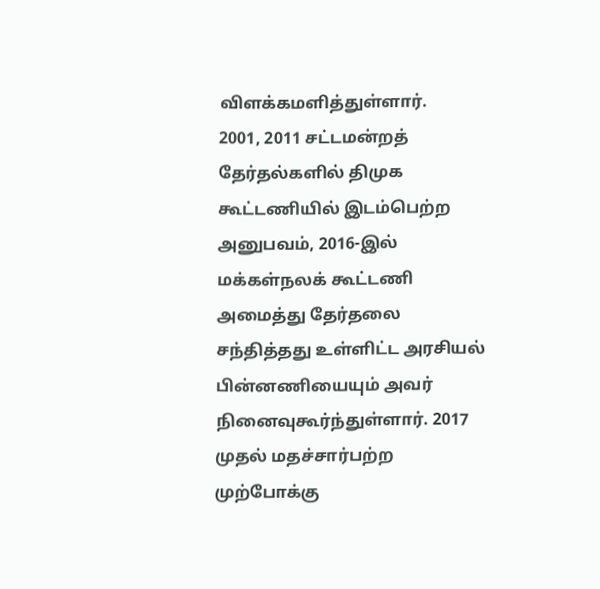விளக்கமளித்துள்ளார்.
2001, 2011 சட்டமன்றத் தேர்தல்களில் திமுக கூட்டணியில் இடம்பெற்ற அனுபவம், 2016-இல் மக்கள்நலக் கூட்டணி அமைத்து தேர்தலை சந்தித்தது உள்ளிட்ட அரசியல் பின்னணியையும் அவர் நினைவுகூர்ந்துள்ளார். 2017 முதல் மதச்சார்பற்ற முற்போக்கு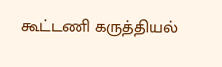கூட்டணி கருத்தியல்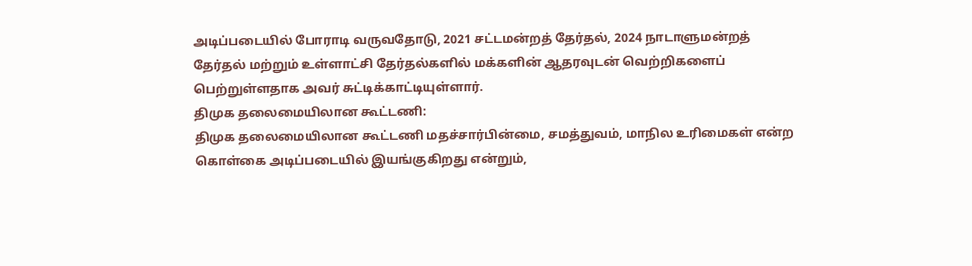அடிப்படையில் போராடி வருவதோடு, 2021 சட்டமன்றத் தேர்தல், 2024 நாடாளுமன்றத் தேர்தல் மற்றும் உள்ளாட்சி தேர்தல்களில் மக்களின் ஆதரவுடன் வெற்றிகளைப் பெற்றுள்ளதாக அவர் சுட்டிக்காட்டியுள்ளார்.
திமுக தலைமையிலான கூட்டணி:
திமுக தலைமையிலான கூட்டணி மதச்சார்பின்மை, சமத்துவம், மாநில உரிமைகள் என்ற கொள்கை அடிப்படையில் இயங்குகிறது என்றும்,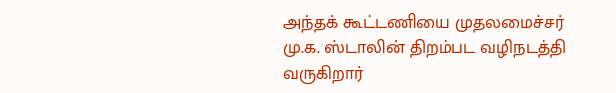அந்தக் கூட்டணியை முதலமைச்சர் மு.க. ஸ்டாலின் திறம்பட வழிநடத்தி வருகிறார்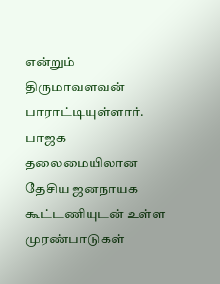என்றும் திருமாவளவன் பாராட்டியுள்ளார். பாஜக தலைமையிலான தேசிய ஜனநாயக கூட்டணியுடன் உள்ள முரண்பாடுகள்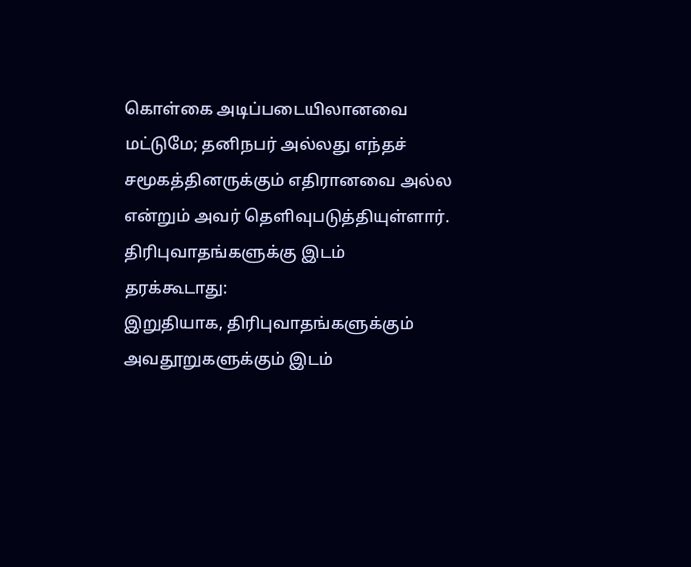கொள்கை அடிப்படையிலானவை மட்டுமே; தனிநபர் அல்லது எந்தச் சமூகத்தினருக்கும் எதிரானவை அல்ல என்றும் அவர் தெளிவுபடுத்தியுள்ளார்.
திரிபுவாதங்களுக்கு இடம் தரக்கூடாது:
இறுதியாக, திரிபுவாதங்களுக்கும் அவதூறுகளுக்கும் இடம்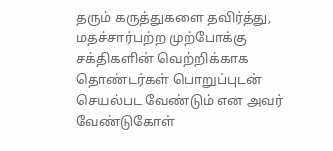தரும் கருத்துகளை தவிர்த்து, மதச்சார்பற்ற முற்போக்கு சக்திகளின் வெற்றிக்காக தொண்டர்கள் பொறுப்புடன் செயல்பட வேண்டும் என அவர் வேண்டுகோள்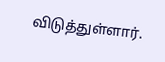விடுத்துள்ளார்.